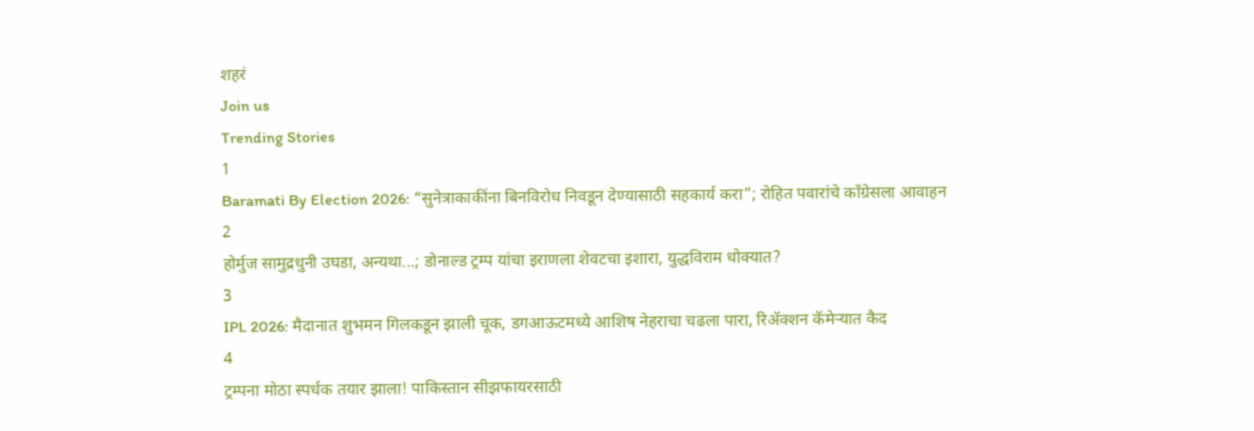शहरं
Join us
Trending Stories
1
Baramati By Election 2026: “सुनेत्राकाकींना बिनविरोध निवडून देण्यासाठी सहकार्य करा”; रोहित पवारांचे काँग्रेसला आवाहन
2
होर्मुज सामुद्रधुनी उघडा, अन्यथा...; डोनाल्ड ट्रम्प यांचा इराणला शेवटचा इशारा, युद्धविराम धोक्यात?
3
IPL 2026: मैदानात शुभमन गिलकडून झाली चूक, डगआऊटमध्ये आशिष नेहराचा चढला पारा, रिअ‍ॅक्शन कॅमेऱ्यात कैद
4
ट्रम्पना मोठा स्पर्धक तयार झाला! पाकिस्तान सीझफायरसाठी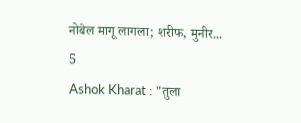नोबेल मागू लागला; शरीफ, मुनीर...
5
Ashok Kharat : "तुला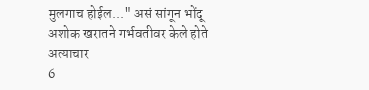मुलगाच होईल..." असं सांगून भोंदू अशोक खरातने गर्भवतीवर केले होते अत्याचार
6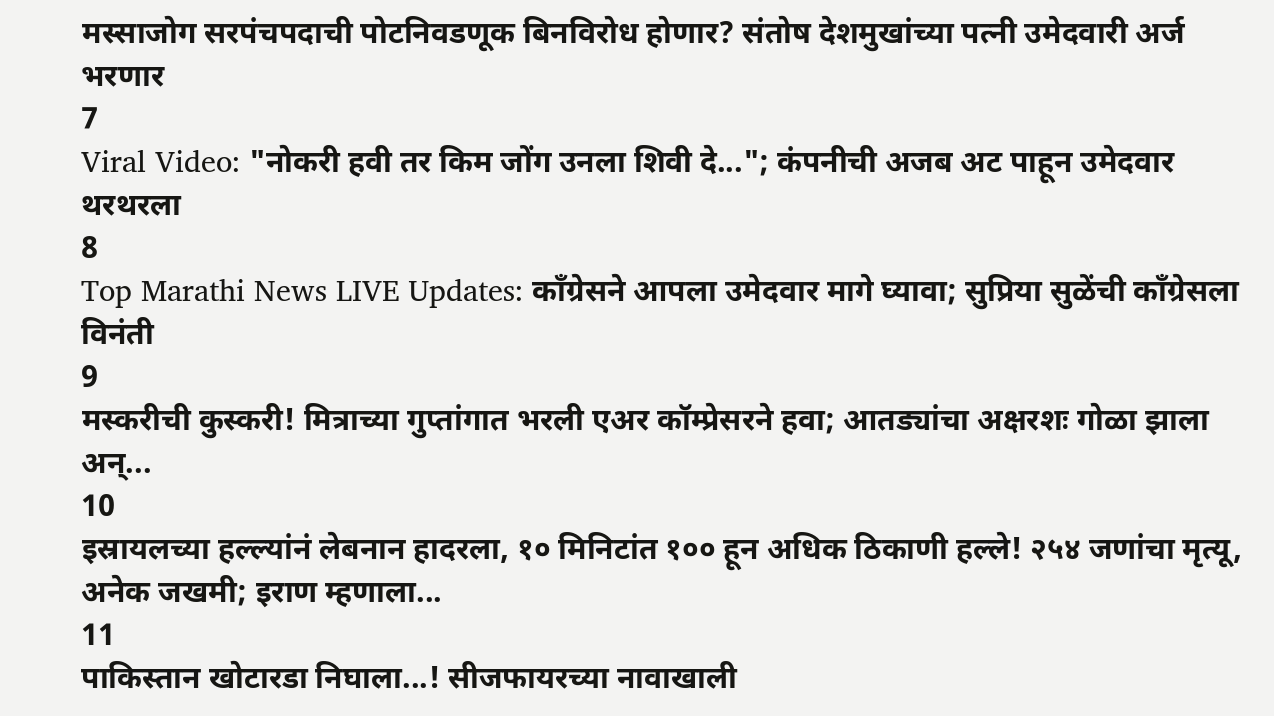मस्साजोग सरपंचपदाची पोटनिवडणूक बिनविरोध होणार? संतोष देशमुखांच्या पत्नी उमेदवारी अर्ज भरणार
7
Viral Video: "नोकरी हवी तर किम जोंग उनला शिवी दे..."; कंपनीची अजब अट पाहून उमेदवार थरथरला
8
Top Marathi News LIVE Updates: काँग्रेसने आपला उमेदवार मागे घ्यावा; सुप्रिया सुळेंची काँग्रेसला विनंती
9
मस्करीची कुस्करी! मित्राच्या गुप्तांगात भरली एअर कॉम्प्रेसरने हवा; आतड्यांचा अक्षरशः गोळा झाला अन्...
10
इस्रायलच्या हल्ल्यांनं लेबनान हादरला, १० मिनिटांत १०० हून अधिक ठिकाणी हल्ले! २५४ जणांचा मृत्यू, अनेक जखमी; इराण म्हणाला...
11
पाकिस्तान खोटारडा निघाला...! सीजफायरच्या नावाखाली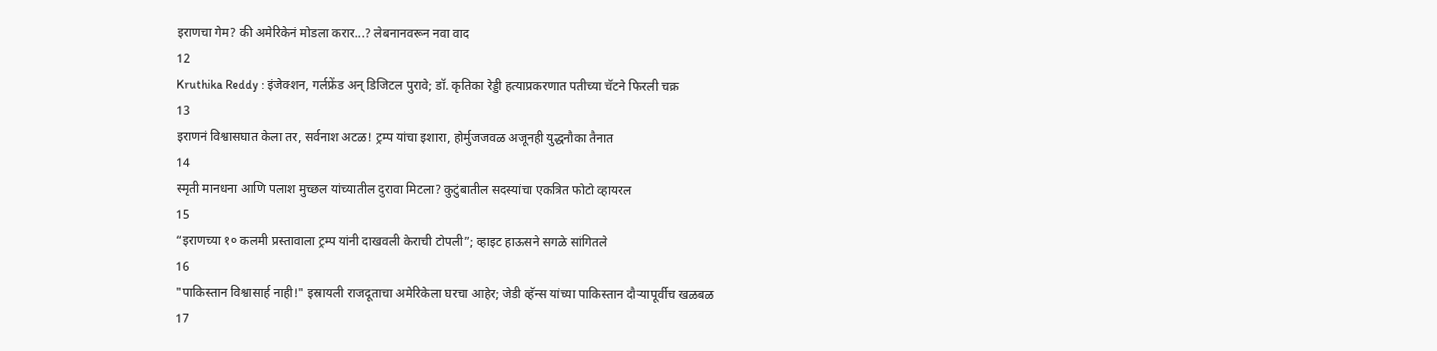इराणचा गेम? की अमेरिकेनं मोडला करार...? लेबनानवरून नवा वाद
12
Kruthika Reddy : इंजेक्शन, गर्लफ्रेंड अन् डिजिटल पुरावे; डॉ. कृतिका रेड्डी हत्याप्रकरणात पतीच्या चॅटने फिरली चक्र
13
इराणनं विश्वासघात केला तर, सर्वनाश अटळ! ट्रम्प यांचा इशारा, होर्मुजजवळ अजूनही युद्धनौका तैनात
14
स्मृती मानधना आणि पलाश मुच्छल यांच्यातील दुरावा मिटला? कुटुंबातील सदस्यांचा एकत्रित फोटो व्हायरल
15
“इराणच्या १० कलमी प्रस्तावाला ट्रम्प यांनी दाखवली केराची टोपली”; व्हाइट हाऊसने सगळे सांगितले
16
"पाकिस्तान विश्वासार्ह नाही!" इस्रायली राजदूताचा अमेरिकेला घरचा आहेर; जेडी व्हॅन्स यांच्या पाकिस्तान दौऱ्यापूर्वीच खळबळ
17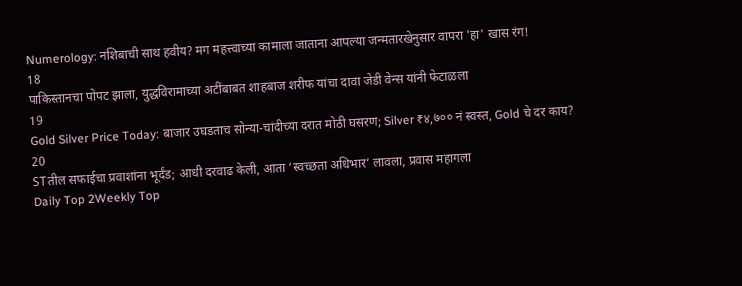Numerology: नशिबाची साथ हवीय? मग महत्त्वाच्या कामाला जाताना आपल्या जन्मतारखेनुसार वापरा 'हा' खास रंग!
18
पाकिस्तानचा पोपट झाला, युद्धविरामाच्या अटींबाबत शाहबाज शरीफ यांचा दावा जेडी वेन्स यांनी फेटाळला
19
Gold Silver Price Today: बाजार उघडताच सोन्या-चांदीच्या दरात मोठी घसरण; Silver ₹४,७०० नं स्वस्त, Gold चे दर काय?
20
STतील सफाईचा प्रवाशांना भूर्दंड; आधी दरवाढ केली, आता ‘स्वच्छता अधिभार’ लावला, प्रवास महागला
Daily Top 2Weekly Top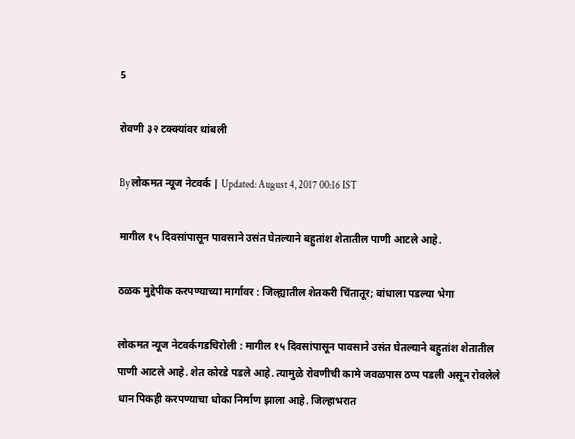5

रोवणी ३२ टक्क्यांवर थांबली

By लोकमत न्यूज नेटवर्क | Updated: August 4, 2017 00:16 IST

मागील १५ दिवसांपासून पावसाने उसंत घेतल्याने बहुतांश शेतातील पाणी आटले आहे.

ठळक मुद्देपीक करपण्याच्या मार्गावर : जिल्ह्यातील शेतकरी चिंतातूर; बांधाला पडल्या भेगा

लोकमत न्यूज नेटवर्कगडचिरोली : मागील १५ दिवसांपासून पावसाने उसंत घेतल्याने बहुतांश शेतातील पाणी आटले आहे. शेत कोरडे पडले आहे. त्यामुळे रोवणीची कामे जवळपास ठप्प पडली असून रोवलेले धान पिकही करपण्याचा धोका निर्माण झाला आहे. जिल्हाभरात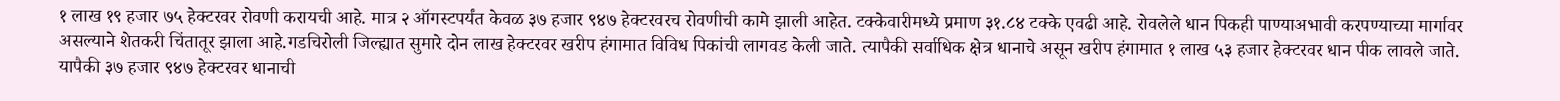१ लाख १९ हजार ७५ हेक्टरवर रोवणी करायची आहे. मात्र २ ऑगस्टपर्यंत केवळ ३७ हजार ९४७ हेक्टरवरच रोवणीची कामे झाली आहेत. टक्केवारीमध्ये प्रमाण ३१.८४ टक्के एवढी आहे. रोवलेले धान पिकही पाण्याअभावी करपण्याच्या मार्गावर असल्याने शेतकरी चिंतातूर झाला आहे.गडचिरोली जिल्ह्यात सुमारे दोन लाख हेक्टरवर खरीप हंगामात विविध पिकांची लागवड केली जाते. त्यापैकी सर्वाधिक क्षेत्र धानाचे असून खरीप हंगामात १ लाख ५३ हजार हेक्टरवर धान पीक लावले जाते. यापैकी ३७ हजार ९४७ हेक्टरवर धानाची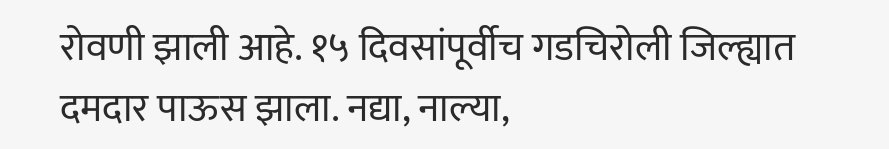रोवणी झाली आहे. १५ दिवसांपूर्वीच गडचिरोली जिल्ह्यात दमदार पाऊस झाला. नद्या, नाल्या,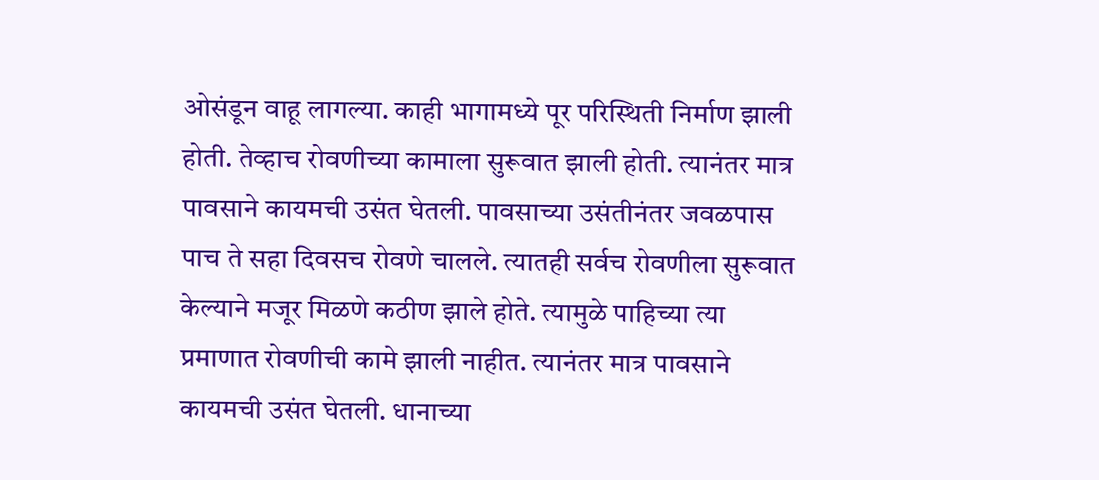ओसंडून वाहू लागल्या. काही भागामध्ये पूर परिस्थिती निर्माण झाली होती. तेव्हाच रोवणीच्या कामाला सुरूवात झाली होती. त्यानंतर मात्र पावसाने कायमची उसंत घेतली. पावसाच्या उसंतीनंतर जवळपास पाच ते सहा दिवसच रोवणे चालले. त्यातही सर्वच रोवणीला सुरूवात केल्याने मजूर मिळणे कठीण झाले होते. त्यामुळे पाहिच्या त्या प्रमाणात रोवणीची कामे झाली नाहीत. त्यानंतर मात्र पावसाने कायमची उसंत घेतली. धानाच्या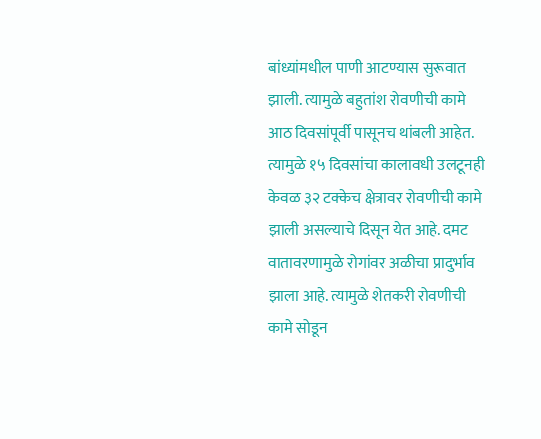बांध्यांमधील पाणी आटण्यास सुरूवात झाली. त्यामुळे बहुतांश रोवणीची कामे आठ दिवसांपूर्वी पासूनच थांबली आहेत. त्यामुळे १५ दिवसांचा कालावधी उलटूनही केवळ ३२ टक्केच क्षेत्रावर रोवणीची कामे झाली असल्याचे दिसून येत आहे. दमट वातावरणामुळे रोगांवर अळीचा प्रादुर्भाव झाला आहे. त्यामुळे शेतकरी रोवणीची कामे सोडून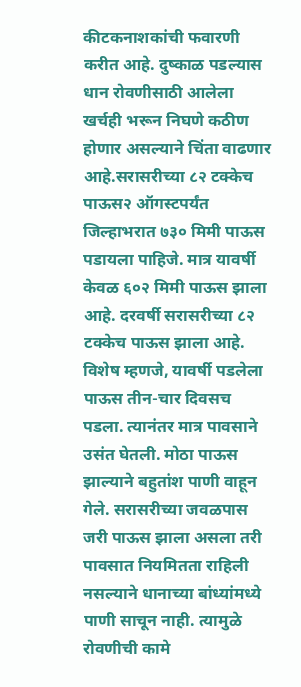कीटकनाशकांची फवारणी करीत आहे. दुष्काळ पडल्यास धान रोवणीसाठी आलेला खर्चही भरून निघणे कठीण होणार असल्याने चिंता वाढणार आहे.सरासरीच्या ८२ टक्केच पाऊस२ ऑगस्टपर्यंत जिल्हाभरात ७३० मिमी पाऊस पडायला पाहिजे. मात्र यावर्षी केवळ ६०२ मिमी पाऊस झाला आहे. दरवर्षी सरासरीच्या ८२ टक्केच पाऊस झाला आहे. विशेष म्हणजे, यावर्षी पडलेला पाऊस तीन-चार दिवसच पडला. त्यानंतर मात्र पावसाने उसंत घेतली. मोठा पाऊस झाल्याने बहुतांश पाणी वाहून गेले. सरासरीच्या जवळपास जरी पाऊस झाला असला तरी पावसात नियमितता राहिली नसल्याने धानाच्या बांध्यांमध्ये पाणी साचून नाही. त्यामुळे रोवणीची कामे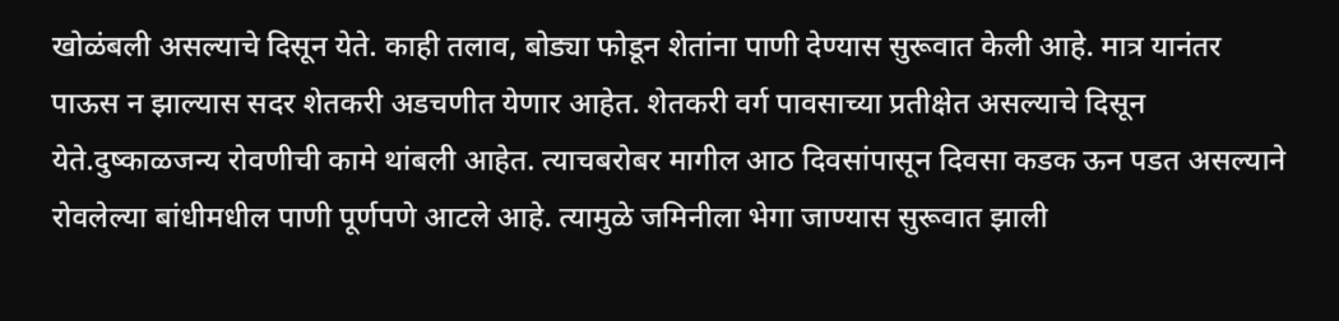खोळंबली असल्याचे दिसून येते. काही तलाव, बोड्या फोडून शेतांना पाणी देण्यास सुरूवात केली आहे. मात्र यानंतर पाऊस न झाल्यास सदर शेतकरी अडचणीत येणार आहेत. शेतकरी वर्ग पावसाच्या प्रतीक्षेत असल्याचे दिसून येते.दुष्काळजन्य रोवणीची कामे थांबली आहेत. त्याचबरोबर मागील आठ दिवसांपासून दिवसा कडक ऊन पडत असल्याने रोवलेल्या बांधीमधील पाणी पूर्णपणे आटले आहे. त्यामुळे जमिनीला भेगा जाण्यास सुरूवात झाली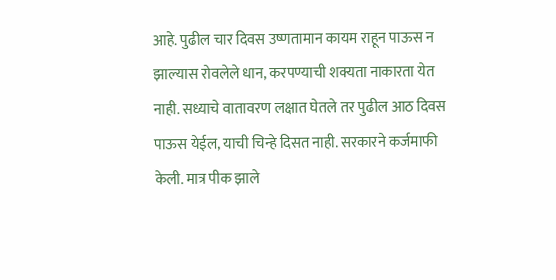आहे. पुढील चार दिवस उष्णतामान कायम राहून पाऊस न झाल्यास रोवलेले धान, करपण्याची शक्यता नाकारता येत नाही. सध्याचे वातावरण लक्षात घेतले तर पुढील आठ दिवस पाऊस येईल, याची चिन्हे दिसत नाही. सरकारने कर्जमाफी केली. मात्र पीक झाले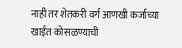नाही तर शेतकरी वर्ग आणखी कर्जाच्या खाईत कोसळण्याची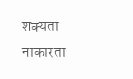शक्यता नाकारता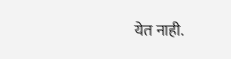येत नाही.